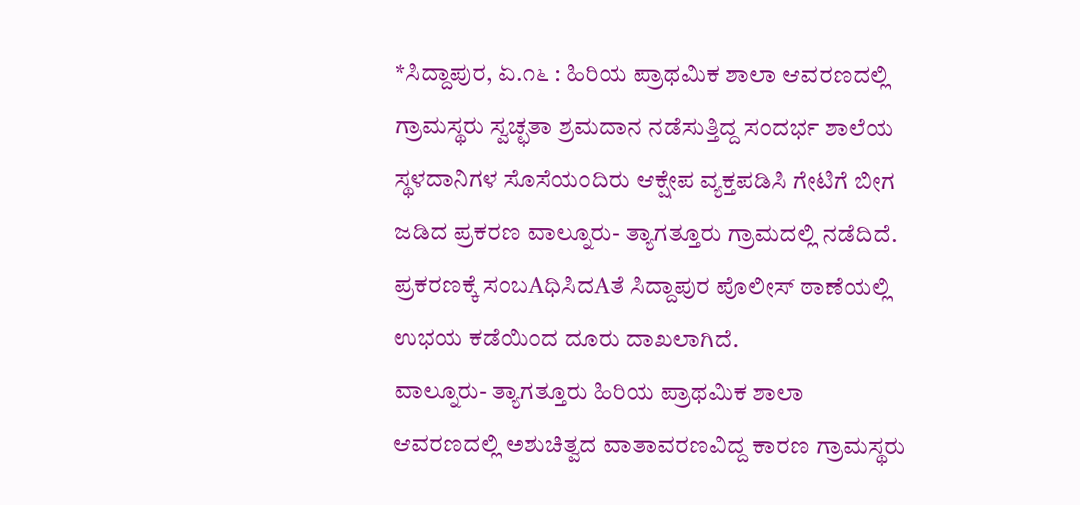*ಸಿದ್ದಾಪುರ, ಏ.೧೬ : ಹಿರಿಯ ಪ್ರಾಥಮಿಕ ಶಾಲಾ ಆವರಣದಲ್ಲಿ ಗ್ರಾಮಸ್ಥರು ಸ್ವಚ್ಛತಾ ಶ್ರಮದಾನ ನಡೆಸುತ್ತಿದ್ದ ಸಂದರ್ಭ ಶಾಲೆಯ ಸ್ಥಳದಾನಿಗಳ ಸೊಸೆಯಂದಿರು ಆಕ್ಷೇಪ ವ್ಯಕ್ತಪಡಿಸಿ ಗೇಟಿಗೆ ಬೀಗ ಜಡಿದ ಪ್ರಕರಣ ವಾಲ್ನೂರು- ತ್ಯಾಗತ್ತೂರು ಗ್ರಾಮದಲ್ಲಿ ನಡೆದಿದೆ.
ಪ್ರಕರಣಕ್ಕೆ ಸಂಬAಧಿಸಿದAತೆ ಸಿದ್ದಾಪುರ ಪೊಲೀಸ್ ಠಾಣೆಯಲ್ಲಿ ಉಭಯ ಕಡೆಯಿಂದ ದೂರು ದಾಖಲಾಗಿದೆ.
ವಾಲ್ನೂರು- ತ್ಯಾಗತ್ತೂರು ಹಿರಿಯ ಪ್ರಾಥಮಿಕ ಶಾಲಾ ಆವರಣದಲ್ಲಿ ಅಶುಚಿತ್ವದ ವಾತಾವರಣವಿದ್ದ ಕಾರಣ ಗ್ರಾಮಸ್ಥರು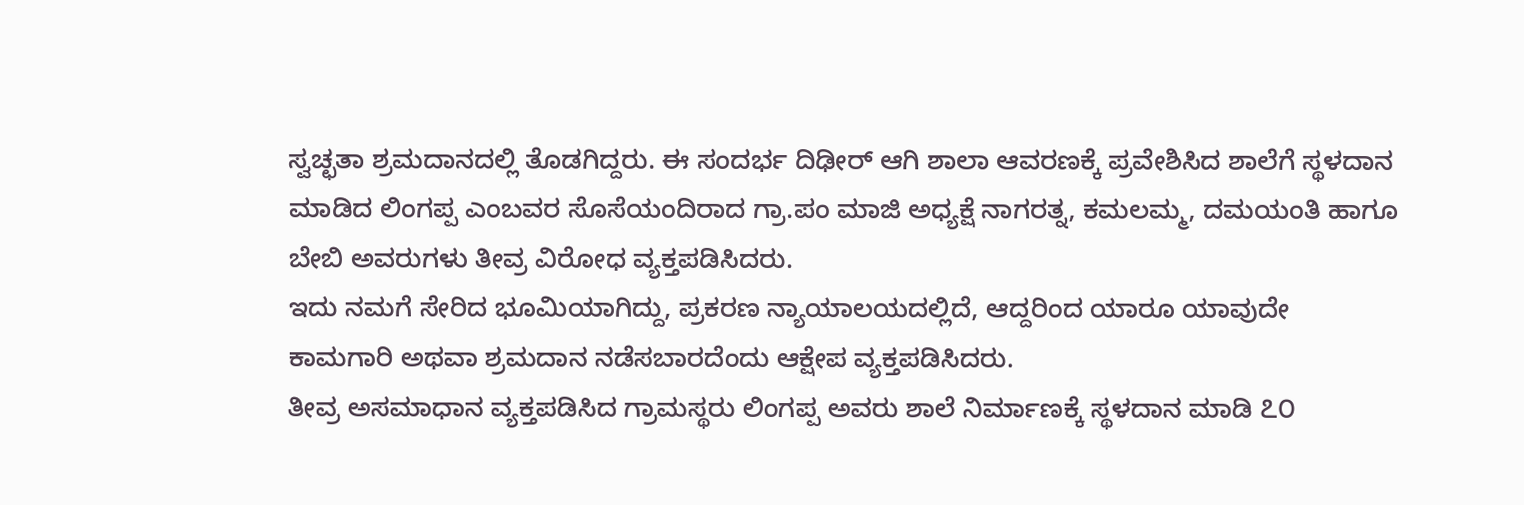ಸ್ವಚ್ಛತಾ ಶ್ರಮದಾನದಲ್ಲಿ ತೊಡಗಿದ್ದರು. ಈ ಸಂದರ್ಭ ದಿಢೀರ್ ಆಗಿ ಶಾಲಾ ಆವರಣಕ್ಕೆ ಪ್ರವೇಶಿಸಿದ ಶಾಲೆಗೆ ಸ್ಥಳದಾನ ಮಾಡಿದ ಲಿಂಗಪ್ಪ ಎಂಬವರ ಸೊಸೆಯಂದಿರಾದ ಗ್ರಾ.ಪಂ ಮಾಜಿ ಅಧ್ಯಕ್ಷೆ ನಾಗರತ್ನ, ಕಮಲಮ್ಮ, ದಮಯಂತಿ ಹಾಗೂ ಬೇಬಿ ಅವರುಗಳು ತೀವ್ರ ವಿರೋಧ ವ್ಯಕ್ತಪಡಿಸಿದರು.
ಇದು ನಮಗೆ ಸೇರಿದ ಭೂಮಿಯಾಗಿದ್ದು, ಪ್ರಕರಣ ನ್ಯಾಯಾಲಯದಲ್ಲಿದೆ, ಆದ್ದರಿಂದ ಯಾರೂ ಯಾವುದೇ ಕಾಮಗಾರಿ ಅಥವಾ ಶ್ರಮದಾನ ನಡೆಸಬಾರದೆಂದು ಆಕ್ಷೇಪ ವ್ಯಕ್ತಪಡಿಸಿದರು.
ತೀವ್ರ ಅಸಮಾಧಾನ ವ್ಯಕ್ತಪಡಿಸಿದ ಗ್ರಾಮಸ್ಥರು ಲಿಂಗಪ್ಪ ಅವರು ಶಾಲೆ ನಿರ್ಮಾಣಕ್ಕೆ ಸ್ಥಳದಾನ ಮಾಡಿ ೭೦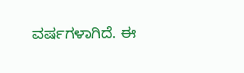ವರ್ಷಗಳಾಗಿದೆ. ಈ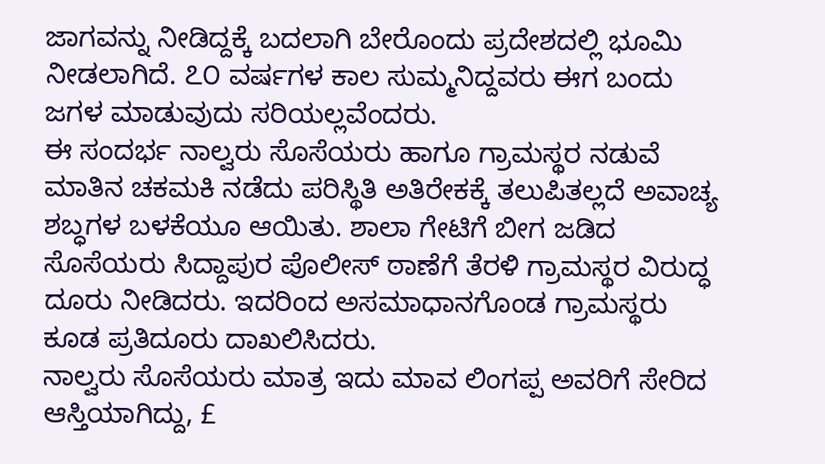ಜಾಗವನ್ನು ನೀಡಿದ್ದಕ್ಕೆ ಬದಲಾಗಿ ಬೇರೊಂದು ಪ್ರದೇಶದಲ್ಲಿ ಭೂಮಿ ನೀಡಲಾಗಿದೆ. ೭೦ ವರ್ಷಗಳ ಕಾಲ ಸುಮ್ಮನಿದ್ದವರು ಈಗ ಬಂದು ಜಗಳ ಮಾಡುವುದು ಸರಿಯಲ್ಲವೆಂದರು.
ಈ ಸಂದರ್ಭ ನಾಲ್ವರು ಸೊಸೆಯರು ಹಾಗೂ ಗ್ರಾಮಸ್ಥರ ನಡುವೆ ಮಾತಿನ ಚಕಮಕಿ ನಡೆದು ಪರಿಸ್ಥಿತಿ ಅತಿರೇಕಕ್ಕೆ ತಲುಪಿತಲ್ಲದೆ ಅವಾಚ್ಯ ಶಬ್ಧಗಳ ಬಳಕೆಯೂ ಆಯಿತು. ಶಾಲಾ ಗೇಟಿಗೆ ಬೀಗ ಜಡಿದ ಸೊಸೆಯರು ಸಿದ್ದಾಪುರ ಪೊಲೀಸ್ ಠಾಣೆಗೆ ತೆರಳಿ ಗ್ರಾಮಸ್ಥರ ವಿರುದ್ಧ ದೂರು ನೀಡಿದರು. ಇದರಿಂದ ಅಸಮಾಧಾನಗೊಂಡ ಗ್ರಾಮಸ್ಥರು ಕೂಡ ಪ್ರತಿದೂರು ದಾಖಲಿಸಿದರು.
ನಾಲ್ವರು ಸೊಸೆಯರು ಮಾತ್ರ ಇದು ಮಾವ ಲಿಂಗಪ್ಪ ಅವರಿಗೆ ಸೇರಿದ ಆಸ್ತಿಯಾಗಿದ್ದು, £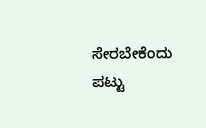ಸೇರಬೇಕೆಂದು ಪಟ್ಟು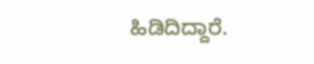ಹಿಡಿದಿದ್ದಾರೆ.